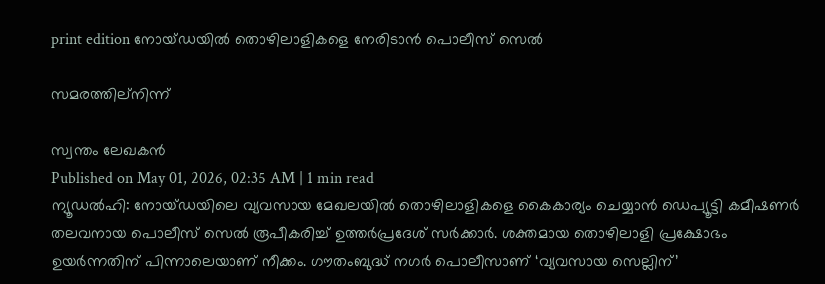print edition നോയ്ഡയിൽ തൊഴിലാളികളെ നേരിടാൻ പൊലീസ് സെൽ

സമരത്തില്നിന്ന്

സ്വന്തം ലേഖകൻ
Published on May 01, 2026, 02:35 AM | 1 min read
ന്യൂഡൽഹി: നോയ്ഡയിലെ വ്യവസായ മേഖലയിൽ തൊഴിലാളികളെ കൈകാര്യം ചെയ്യാൻ ഡെപ്യൂട്ടി കമീഷണർ തലവനായ പൊലീസ് സെൽ രൂപീകരിച്ച് ഉത്തർപ്രദേശ് സർക്കാർ. ശക്തമായ തൊഴിലാളി പ്രക്ഷോഭം ഉയർന്നതിന് പിന്നാലെയാണ് നീക്കം. ഗൗതംബുദ്ധ് നഗർ പൊലീസാണ് ‘വ്യവസായ സെല്ലിന്’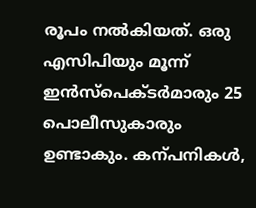രൂപം നൽകിയത്. ഒരു എസിപിയും മൂന്ന് ഇൻസ്പെക്ടർമാരും 25 പൊലീസുകാരും ഉണ്ടാകും. കന്പനികൾ,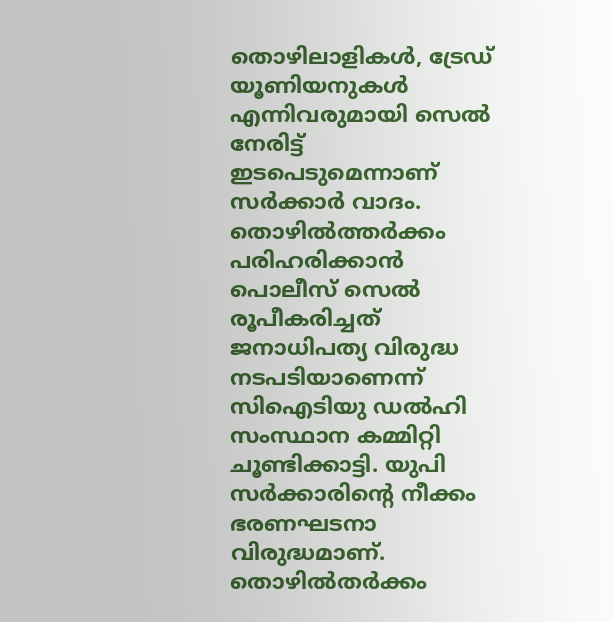തൊഴിലാളികൾ, ട്രേഡ് യൂണിയനുകൾ എന്നിവരുമായി സെൽ നേരിട്ട് ഇടപെടുമെന്നാണ് സർക്കാർ വാദം.
തൊഴിൽത്തർക്കം പരിഹരിക്കാൻ പൊലീസ് സെൽ രൂപീകരിച്ചത് ജനാധിപത്യ വിരുദ്ധ നടപടിയാണെന്ന് സിഐടിയു ഡൽഹി സംസ്ഥാന കമ്മിറ്റി ചൂണ്ടിക്കാട്ടി. യുപി സർക്കാരിന്റെ നീക്കം ഭരണഘടനാ വിരുദ്ധമാണ്. തൊഴിൽതർക്കം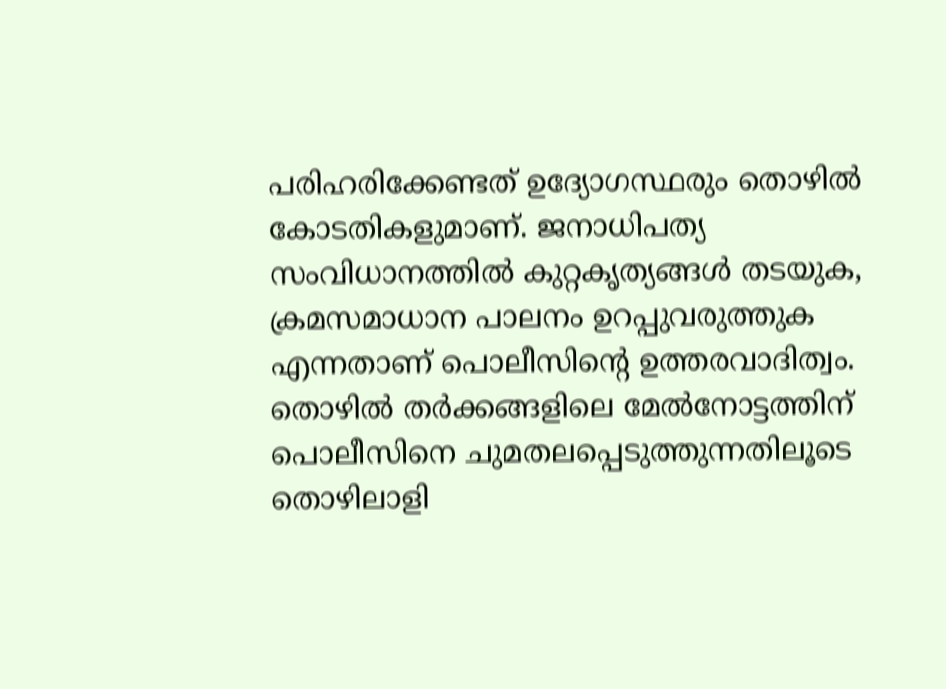പരിഹരിക്കേണ്ടത് ഉദ്യോഗസ്ഥരും തൊഴിൽ കോടതികളുമാണ്. ജനാധിപത്യ സംവിധാനത്തിൽ കുറ്റകൃത്യങ്ങൾ തടയുക, ക്രമസമാധാന പാലനം ഉറപ്പുവരുത്തുക എന്നതാണ് പൊലീസിന്റെ ഉത്തരവാദിത്വം.
തൊഴിൽ തർക്കങ്ങളിലെ മേൽനോട്ടത്തിന് പൊലീസിനെ ചുമതലപ്പെടുത്തുന്നതിലൂടെ തൊഴിലാളി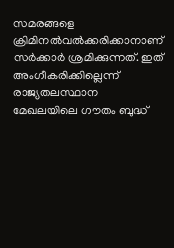സമരങ്ങളെ ക്രിമിനൽവൽക്കരിക്കാനാണ് സർക്കാർ ശ്രമിക്കുന്നത്. ഇത് അംഗീകരിക്കില്ലെന്ന് രാജ്യതലസ്ഥാന മേഖലയിലെ ഗൗതം ബുദ്ധ്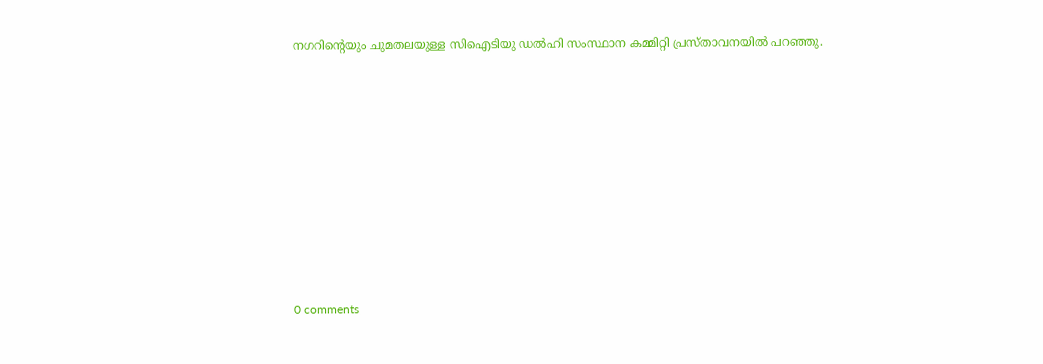നഗറിന്റെയും ചുമതലയുള്ള സിഐടിയു ഡൽഹി സംസ്ഥാന കമ്മിറ്റി പ്രസ്താവനയിൽ പറഞ്ഞു.











0 comments